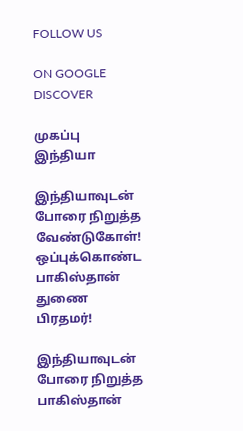FOLLOW US

ON GOOGLE DISCOVER

முகப்பு
இந்தியா

இந்தியாவுடன் போரை நிறுத்த வேண்டுகோள்! ஒப்புக்கொண்ட பாகிஸ்தான் துணை பிரதமர்!

இந்தியாவுடன் போரை நிறுத்த பாகிஸ்தான்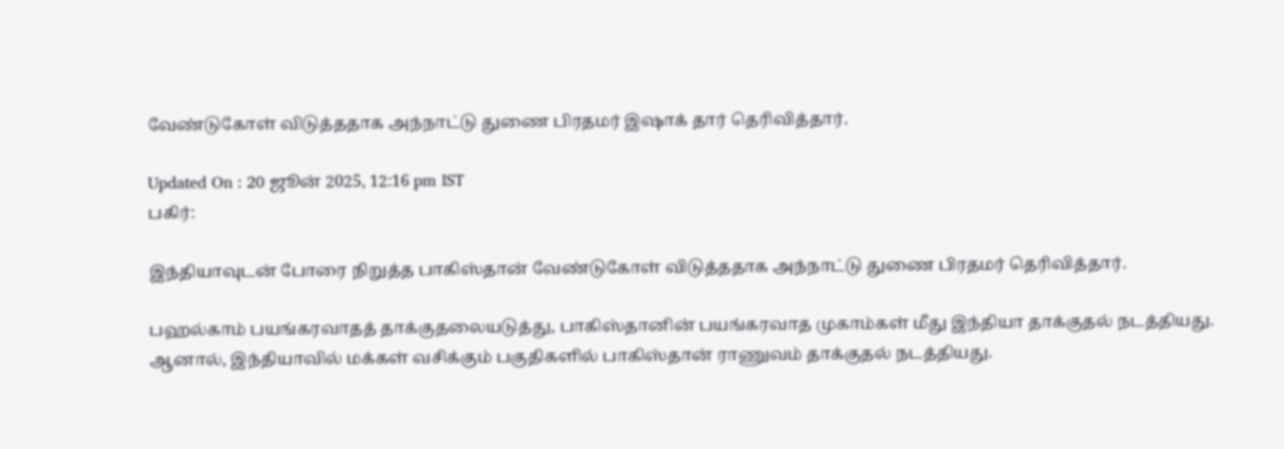வேண்டுகோள் விடுத்ததாக அந்நாட்டு துணை பிரதமர் இஷாக் தார் தெரிவித்தார்.

Updated On : 20 ஜூன் 2025, 12:16 pm IST
பகிர்:

இந்தியாவுடன் போரை நிறுத்த பாகிஸ்தான் வேண்டுகோள் விடுத்ததாக அந்நாட்டு துணை பிரதமர் தெரிவித்தார்.

பஹல்காம் பயங்கரவாதத் தாக்குதலையடுத்து, பாகிஸ்தானின் பயங்கரவாத முகாம்கள் மீது இந்தியா தாக்குதல் நடத்தியது. ஆனால், இந்தியாவில் மக்கள் வசிக்கும் பகுதிகளில் பாகிஸ்தான் ராணுவம் தாக்குதல் நடத்தியது.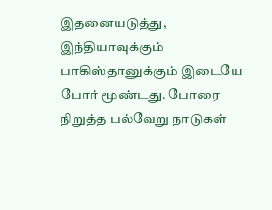இதனையடுத்து, இந்தியாவுக்கும் பாகிஸ்தானுக்கும் இடையே போர் மூண்டது. போரை நிறுத்த பல்வேறு நாடுகள்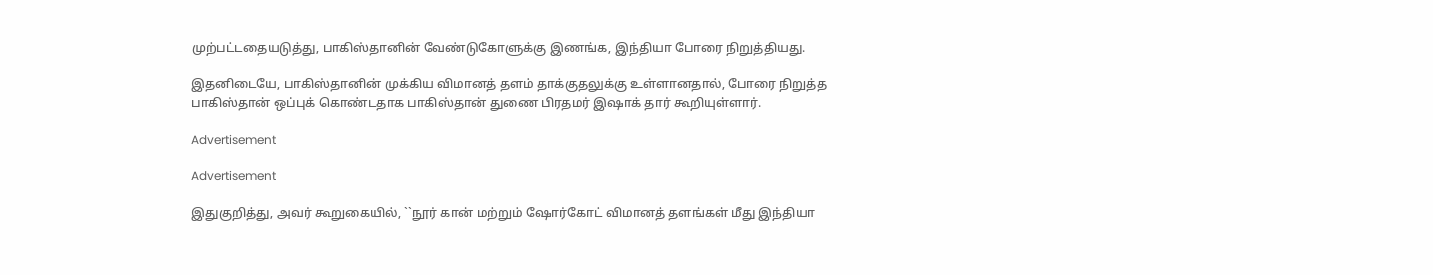முற்பட்டதையடுத்து, பாகிஸ்தானின் வேண்டுகோளுக்கு இணங்க, இந்தியா போரை நிறுத்தியது.

இதனிடையே, பாகிஸ்தானின் முக்கிய விமானத் தளம் தாக்குதலுக்கு உள்ளானதால், போரை நிறுத்த பாகிஸ்தான் ஒப்புக் கொண்டதாக பாகிஸ்தான் துணை பிரதமர் இஷாக் தார் கூறியுள்ளார்.

Advertisement

Advertisement

இதுகுறித்து, அவர் கூறுகையில், ``நூர் கான் மற்றும் ஷோர்கோட் விமானத் தளங்கள் மீது இந்தியா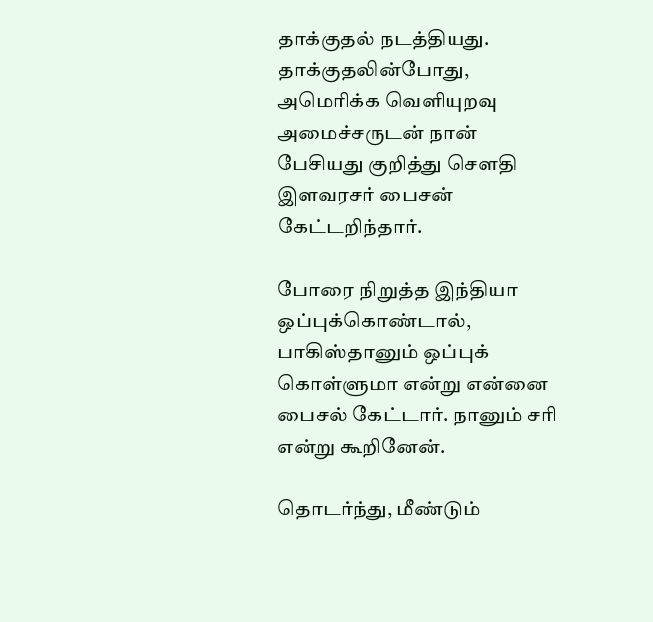தாக்குதல் நடத்தியது. தாக்குதலின்போது, அமெரிக்க வெளியுறவு அமைச்சருடன் நான் பேசியது குறித்து சௌதி இளவரசர் பைசன் கேட்டறிந்தார்.

போரை நிறுத்த இந்தியா ஒப்புக்கொண்டால், பாகிஸ்தானும் ஒப்புக் கொள்ளுமா என்று என்னை பைசல் கேட்டார். நானும் சரி என்று கூறினேன்.

தொடர்ந்து, மீண்டும்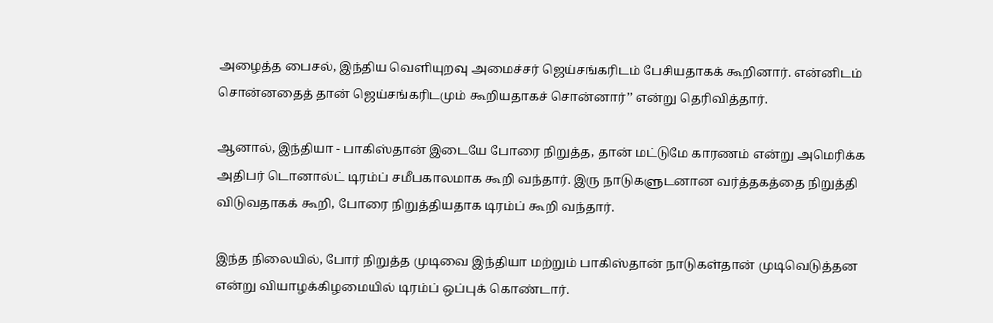அழைத்த பைசல், இந்திய வெளியுறவு அமைச்சர் ஜெய்சங்கரிடம் பேசியதாகக் கூறினார். என்னிடம் சொன்னதைத் தான் ஜெய்சங்கரிடமும் கூறியதாகச் சொன்னார்’’ என்று தெரிவித்தார்.

ஆனால், இந்தியா - பாகிஸ்தான் இடையே போரை நிறுத்த, தான் மட்டுமே காரணம் என்று அமெரிக்க அதிபர் டொனால்ட் டிரம்ப் சமீபகாலமாக கூறி வந்தார். இரு நாடுகளுடனான வர்த்தகத்தை நிறுத்தி விடுவதாகக் கூறி, போரை நிறுத்தியதாக டிரம்ப் கூறி வந்தார்.

இந்த நிலையில், போர் நிறுத்த முடிவை இந்தியா மற்றும் பாகிஸ்தான் நாடுகள்தான் முடிவெடுத்தன என்று வியாழக்கிழமையில் டிரம்ப் ஒப்புக் கொண்டார்.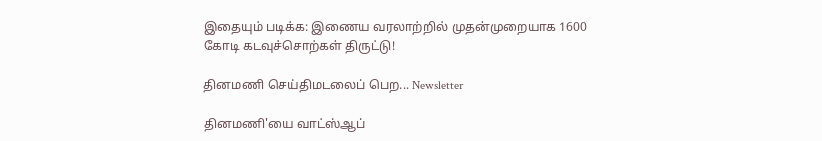இதையும் படிக்க: இணைய வரலாற்றில் முதன்முறையாக 1600 கோடி கடவுச்சொற்கள் திருட்டு!

தினமணி செய்திமடலைப் பெற... Newsletter

தினமணி'யை வாட்ஸ்ஆப்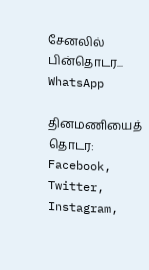சேனலில் பின்தொடர... WhatsApp

தினமணியைத் தொடர: Facebook, Twitter, Instagram,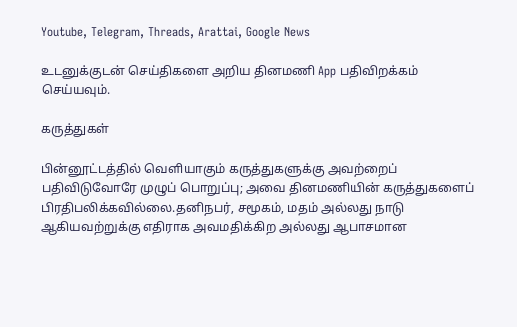Youtube, Telegram, Threads, Arattai, Google News

உடனுக்குடன் செய்திகளை அறிய தினமணி App பதிவிறக்கம் செய்யவும்.

கருத்துகள்

பின்னூட்டத்தில் வெளியாகும் கருத்துகளுக்கு அவற்றைப் பதிவிடுவோரே முழுப் பொறுப்பு; அவை தினமணியின் கருத்துகளைப் பிரதிபலிக்கவில்லை.தனிநபர், சமூகம், மதம் அல்லது நாடு ஆகியவற்றுக்கு எதிராக அவமதிக்கிற அல்லது ஆபாசமான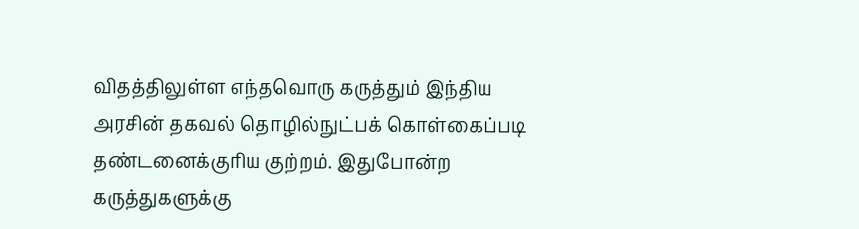விதத்திலுள்ள எந்தவொரு கருத்தும் இந்திய அரசின் தகவல் தொழில்நுட்பக் கொள்கைப்படி தண்டனைக்குரிய குற்றம். இதுபோன்ற கருத்துகளுக்கு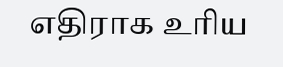எதிராக உரிய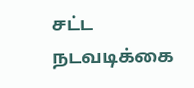சட்ட நடவடிக்கை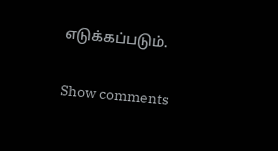எடுக்கப்படும்.

Show comments